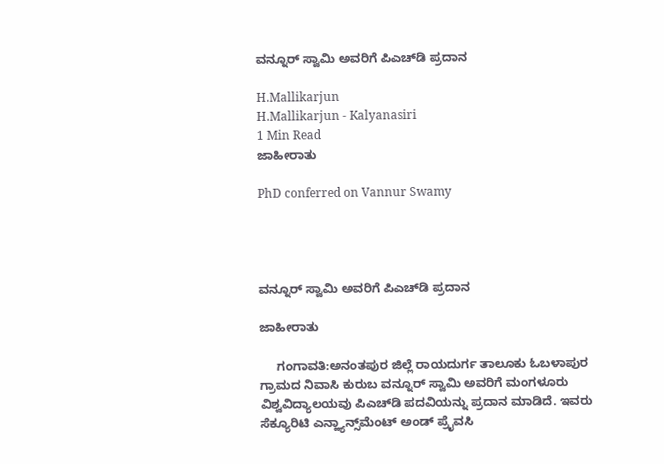ವನ್ನೂರ್ ಸ್ವಾಮಿ ಅವರಿಗೆ ಪಿಎಚ್‌ಡಿ ಪ್ರದಾನ

H.Mallikarjun
H.Mallikarjun - Kalyanasiri
1 Min Read
ಜಾಹೀರಾತು

PhD conferred on Vannur Swamy




ವನ್ನೂರ್ ಸ್ವಾಮಿ ಅವರಿಗೆ ಪಿಎಚ್‌ಡಿ ಪ್ರದಾನ

ಜಾಹೀರಾತು

     ಗಂಗಾವತಿ:ಅನಂತಪುರ ಜಿಲ್ಲೆ ರಾಯದುರ್ಗ ತಾಲೂಕು ಓಬಳಾಪುರ ಗ್ರಾಮದ ನಿವಾಸಿ ಕುರುಬ ವನ್ನೂರ್ ಸ್ವಾಮಿ ಅವರಿಗೆ ಮಂಗಳೂರು ವಿಶ್ವವಿದ್ಯಾಲಯವು ಪಿಎಚ್‌ಡಿ ಪದವಿಯನ್ನು ಪ್ರದಾನ ಮಾಡಿದೆ. ಇವರು ಸೆಕ್ಯೂರಿಟಿ ಎನ್ಹ್ಯಾನ್ಸ್‌ಮೆಂಟ್ ಅಂಡ್ ಪ್ರೈವಸಿ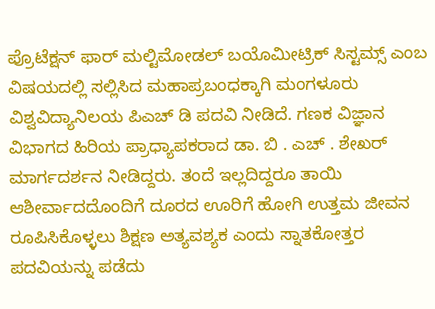ಪ್ರೊಟೆಕ್ಷನ್ ಫಾರ್ ಮಲ್ಟಿಮೋಡಲ್ ಬಯೊಮೀಟ್ರಿಕ್ ಸಿಸ್ಟಮ್ಸ್ ಎಂಬ ವಿಷಯದಲ್ಲಿ ಸಲ್ಲಿಸಿದ ಮಹಾಪ್ರಬಂಧಕ್ಕಾಗಿ ಮಂಗಳೂರು ವಿಶ್ವವಿದ್ಯಾನಿಲಯ ಪಿಎಚ್ ಡಿ ಪದವಿ ನೀಡಿದೆ. ಗಣಕ ವಿಜ್ಞಾನ ವಿಭಾಗದ ಹಿರಿಯ ಪ್ರಾಧ್ಯಾಪಕರಾದ ಡಾ. ಬಿ . ಎಚ್ . ಶೇಖರ್ ಮಾರ್ಗದರ್ಶನ ನೀಡಿದ್ದರು. ತಂದೆ ಇಲ್ಲದಿದ್ದರೂ ತಾಯಿ ಆಶೀರ್ವಾದದೊಂದಿಗೆ ದೂರದ ಊರಿಗೆ ಹೋಗಿ ಉತ್ತಮ ಜೀವನ ರೂಪಿಸಿಕೊಳ್ಳಲು ಶಿಕ್ಷಣ ಅತ್ಯವಶ್ಯಕ ಎಂದು ಸ್ನಾತಕೋತ್ತರ ಪದವಿಯನ್ನು ಪಡೆದು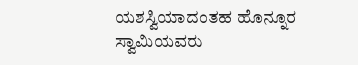ಯಶಸ್ವಿಯಾದಂತಹ ಹೊನ್ನೂರ ಸ್ವಾಮಿಯವರು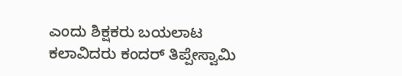ಎಂದು ಶಿಕ್ಷಕರು ಬಯಲಾಟ ಕಲಾವಿದರು ಕಂದರ್ ತಿಪ್ಪೇಸ್ವಾಮಿ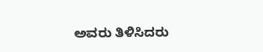ಅವರು ತಿಳಿಸಿದರು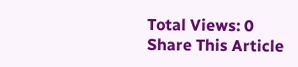Total Views: 0
Share This Article